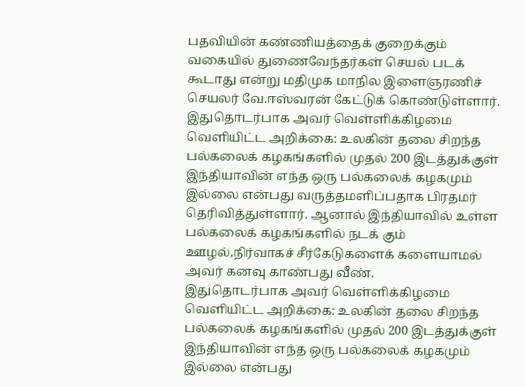பதவியின் கண்ணியத்தைக் குறைக்கும் வகையில் துணைவேந்தர்கள் செயல் படக் கூடாது என்று மதிமுக மாநில இளைஞரணிச் செயலர் வே.ஈஸ்வரன் கேட்டுக் கொண்டுள்ளார்.
இதுதொடர்பாக அவர் வெள்ளிக்கிழமை வெளியிட்ட அறிக்கை: உலகின் தலை சிறந்த பல்கலைக் கழகங்களில் முதல் 200 இடத்துக்குள் இந்தியாவின் எந்த ஒரு பல்கலைக் கழகமும் இல்லை என்பது வருத்தமளிப்பதாக பிரதமர் தெரிவித்துள்ளார். ஆனால் இந்தியாவில் உள்ள பல்கலைக் கழகங்களில் நடக் கும் ஊழல்,நிர்வாகச் சீர்கேடுகளைக் களையாமல் அவர் கனவு காண்பது வீண்.
இதுதொடர்பாக அவர் வெள்ளிக்கிழமை வெளியிட்ட அறிக்கை: உலகின் தலை சிறந்த பல்கலைக் கழகங்களில் முதல் 200 இடத்துக்குள் இந்தியாவின் எந்த ஒரு பல்கலைக் கழகமும் இல்லை என்பது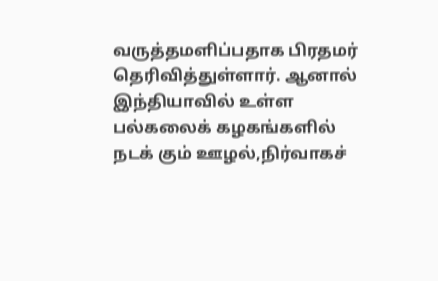வருத்தமளிப்பதாக பிரதமர் தெரிவித்துள்ளார். ஆனால் இந்தியாவில் உள்ள பல்கலைக் கழகங்களில் நடக் கும் ஊழல்,நிர்வாகச்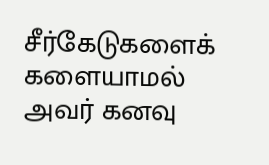சீர்கேடுகளைக் களையாமல் அவர் கனவு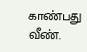காண்பது வீண்.